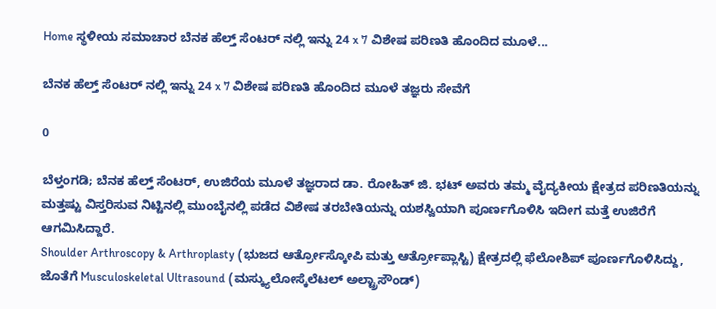Home ಸ್ಥಳೀಯ ಸಮಾಚಾರ ಬೆನಕ ಹೆಲ್ತ್ ಸೆಂಟರ್ ನಲ್ಲಿ ಇನ್ನು 24 x 7 ವಿಶೇಷ ಪರಿಣತಿ ಹೊಂದಿದ ಮೂಳೆ...

ಬೆನಕ ಹೆಲ್ತ್ ಸೆಂಟರ್ ನಲ್ಲಿ ಇನ್ನು 24 x 7 ವಿಶೇಷ ಪರಿಣತಿ ಹೊಂದಿದ ಮೂಳೆ ತಜ್ಞರು ಸೇವೆಗೆ

0

ಬೆಳ್ತಂಗಡಿ; ಬೆನಕ ಹೆಲ್ತ್ ಸೆಂಟರ್, ಉಜಿರೆಯ ಮೂಳೆ ತಜ್ಞರಾದ ಡಾ. ರೋಹಿತ್ ಜಿ. ಭಟ್ ಅವರು ತಮ್ಮ ವೈದ್ಯಕೀಯ ಕ್ಷೇತ್ರದ ಪರಿಣತಿಯನ್ನು ಮತ್ತಷ್ಟು ವಿಸ್ತರಿಸುವ ನಿಟ್ಟಿನಲ್ಲಿ ಮುಂಬೈನಲ್ಲಿ ಪಡೆದ ವಿಶೇಷ ತರಬೇತಿಯನ್ನು ಯಶಸ್ವಿಯಾಗಿ ಪೂರ್ಣಗೊಳಿಸಿ ಇದೀಗ ಮತ್ತೆ ಉಜಿರೆಗೆ ಆಗಮಿಸಿದ್ದಾರೆ.
Shoulder Arthroscopy & Arthroplasty (ಭುಜದ ಆರ್ತ್ರೋಸ್ಕೋಪಿ ಮತ್ತು ಆರ್ತ್ರೋಪ್ಲಾಸ್ಟಿ) ಕ್ಷೇತ್ರದಲ್ಲಿ ಫೆಲೋಶಿಪ್ ಪೂರ್ಣಗೊಳಿಸಿದ್ದು, ಜೊತೆಗೆ Musculoskeletal Ultrasound (ಮಸ್ಕ್ಯುಲೋಸ್ಕೆಲೆಟಲ್ ಅಲ್ಟ್ರಾಸೌಂಡ್)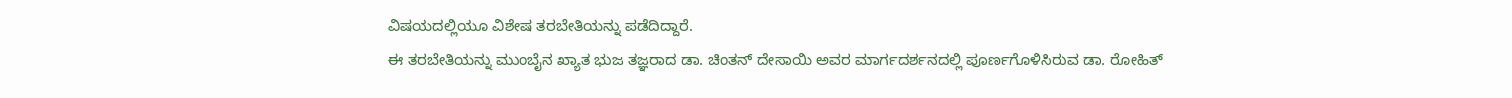ವಿಷಯದಲ್ಲಿಯೂ ವಿಶೇಷ ತರಬೇತಿಯನ್ನು ಪಡೆದಿದ್ದಾರೆ.
ಈ ತರಬೇತಿಯನ್ನು ಮುಂಬೈನ ಖ್ಯಾತ ಭುಜ ತಜ್ಞರಾದ ಡಾ. ಚಿಂತನ್ ದೇಸಾಯಿ ಅವರ ಮಾರ್ಗದರ್ಶನದಲ್ಲಿ ಪೂರ್ಣಗೊಳಿಸಿರುವ ಡಾ. ರೋಹಿತ್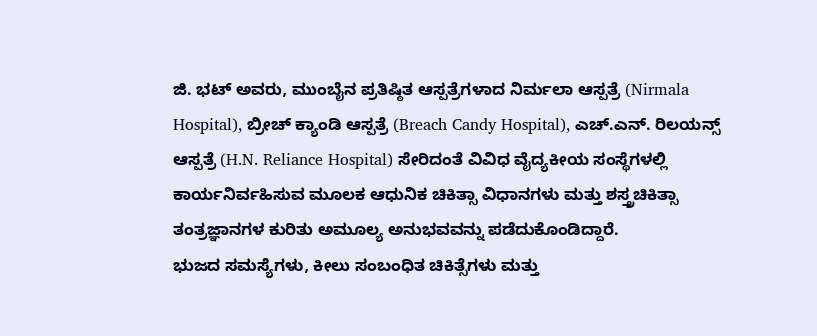ಜಿ. ಭಟ್ ಅವರು, ಮುಂಬೈನ ಪ್ರತಿಷ್ಠಿತ ಆಸ್ಪತ್ರೆಗಳಾದ ನಿರ್ಮಲಾ ಆಸ್ಪತ್ರೆ (Nirmala Hospital), ಬ್ರೀಚ್ ಕ್ಯಾಂಡಿ ಆಸ್ಪತ್ರೆ (Breach Candy Hospital), ಎಚ್.ಎನ್. ರಿಲಯನ್ಸ್ ಆಸ್ಪತ್ರೆ (H.N. Reliance Hospital) ಸೇರಿದಂತೆ ವಿವಿಧ ವೈದ್ಯಕೀಯ ಸಂಸ್ಥೆಗಳಲ್ಲಿ ಕಾರ್ಯನಿರ್ವಹಿಸುವ ಮೂಲಕ ಆಧುನಿಕ ಚಿಕಿತ್ಸಾ ವಿಧಾನಗಳು ಮತ್ತು ಶಸ್ತ್ರಚಿಕಿತ್ಸಾ ತಂತ್ರಜ್ಞಾನಗಳ ಕುರಿತು ಅಮೂಲ್ಯ ಅನುಭವವನ್ನು ಪಡೆದುಕೊಂಡಿದ್ದಾರೆ.
ಭುಜದ ಸಮಸ್ಯೆಗಳು, ಕೀಲು ಸಂಬಂಧಿತ ಚಿಕಿತ್ಸೆಗಳು ಮತ್ತು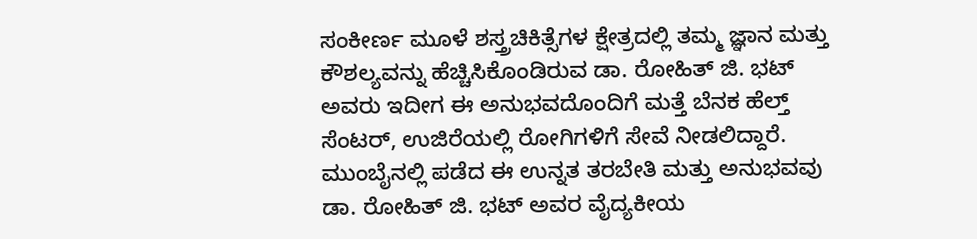ಸಂಕೀರ್ಣ ಮೂಳೆ ಶಸ್ತ್ರಚಿಕಿತ್ಸೆಗಳ ಕ್ಷೇತ್ರದಲ್ಲಿ ತಮ್ಮ ಜ್ಞಾನ ಮತ್ತು ಕೌಶಲ್ಯವನ್ನು ಹೆಚ್ಚಿಸಿಕೊಂಡಿರುವ ಡಾ. ರೋಹಿತ್ ಜಿ. ಭಟ್ ಅವರು ಇದೀಗ ಈ ಅನುಭವದೊಂದಿಗೆ ಮತ್ತೆ ಬೆನಕ ಹೆಲ್ತ್ ಸೆಂಟರ್, ಉಜಿರೆಯಲ್ಲಿ ರೋಗಿಗಳಿಗೆ ಸೇವೆ ನೀಡಲಿದ್ದಾರೆ.
ಮುಂಬೈನಲ್ಲಿ ಪಡೆದ ಈ ಉನ್ನತ ತರಬೇತಿ ಮತ್ತು ಅನುಭವವು ಡಾ. ರೋಹಿತ್ ಜಿ. ಭಟ್ ಅವರ ವೈದ್ಯಕೀಯ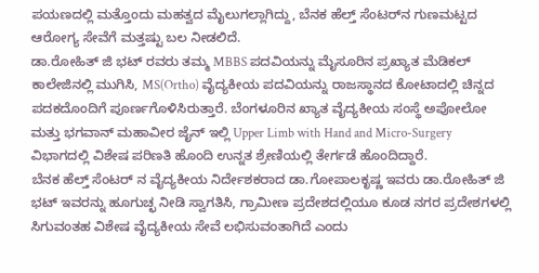ಪಯಣದಲ್ಲಿ ಮತ್ತೊಂದು ಮಹತ್ವದ ಮೈಲುಗಲ್ಲಾಗಿದ್ದು, ಬೆನಕ ಹೆಲ್ತ್ ಸೆಂಟರ್‌ನ ಗುಣಮಟ್ಟದ ಆರೋಗ್ಯ ಸೇವೆಗೆ ಮತ್ತಷ್ಟು ಬಲ ನೀಡಲಿದೆ.
ಡಾ.ರೋಹಿತ್ ಜಿ ಭಟ್ ರವರು ತಮ್ಮ MBBS ಪದವಿಯನ್ನು ಮೈಸೂರಿನ ಪ್ರಖ್ಯಾತ ಮೆಡಿಕಲ್ ಕಾಲೇಜಿನಲ್ಲಿ ಮುಗಿಸಿ, MS(Ortho) ವೈದ್ಯಕೀಯ ಪದವಿಯನ್ನು ರಾಜಸ್ಥಾನದ ಕೋಟಾದಲ್ಲಿ ಚಿನ್ನದ ಪದಕದೊಂದಿಗೆ ಪೂರ್ಣಗೊಳಿಸಿರುತ್ತಾರೆ. ಬೆಂಗಳೂರಿನ ಖ್ಯಾತ ವೈದ್ಯಕೀಯ ಸಂಸ್ಥೆ ಅಪೋಲೋ ಮತ್ತು ಭಗವಾನ್ ಮಹಾವೀರ ಜೈನ್ ಇಲ್ಲಿ Upper Limb with Hand and Micro-Surgery ವಿಭಾಗದಲ್ಲಿ ವಿಶೇಷ ಪರಿಣತಿ ಹೊಂದಿ ಉನ್ನತ ಶ್ರೇಣಿಯಲ್ಲಿ ತೇರ್ಗಡೆ ಹೊಂದಿದ್ದಾರೆ.
ಬೆನಕ ಹೆಲ್ತ್ ಸೆಂಟರ್ ನ ವೈದ್ಯಕೀಯ ನಿರ್ದೇಶಕರಾದ ಡಾ.ಗೋಪಾಲಕೃಷ್ಣ ಇವರು ಡಾ.ರೋಹಿತ್ ಜಿ ಭಟ್ ಇವರನ್ನು ಹೂಗುಚ್ಛ ನೀಡಿ ಸ್ವಾಗತಿಸಿ, ಗ್ರಾಮೀಣ ಪ್ರದೇಶದಲ್ಲಿಯೂ ಕೂಡ ನಗರ ಪ್ರದೇಶಗಳಲ್ಲಿ ಸಿಗುವಂತಹ ವಿಶೇಷ ವೈದ್ಯಕೀಯ ಸೇವೆ ಲಭಿಸುವಂತಾಗಿದೆ ಎಂದು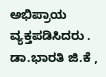ಅಭಿಪ್ರಾಯ ವ್ಯಕ್ತಪಡಿಸಿದರು . ಡಾ.ಭಾರತಿ ಜಿ.ಕೆ ,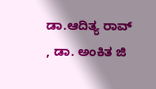ಡಾ.ಆದಿತ್ಯ ರಾವ್ , ಡಾ. ಅಂಕಿತ ಜಿ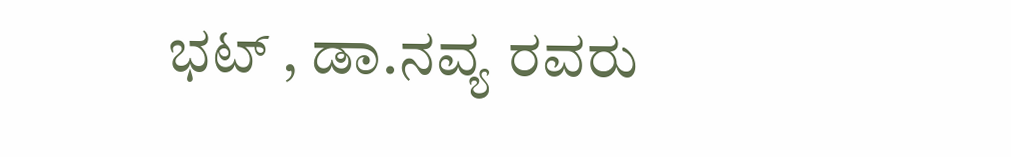ಭಟ್ , ಡಾ.ನವ್ಯ ರವರು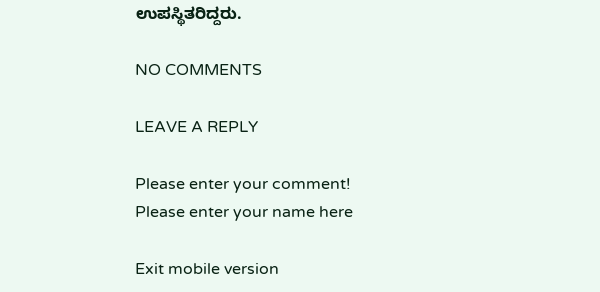ಉಪಸ್ಥಿತರಿದ್ದರು.

NO COMMENTS

LEAVE A REPLY

Please enter your comment!
Please enter your name here

Exit mobile version